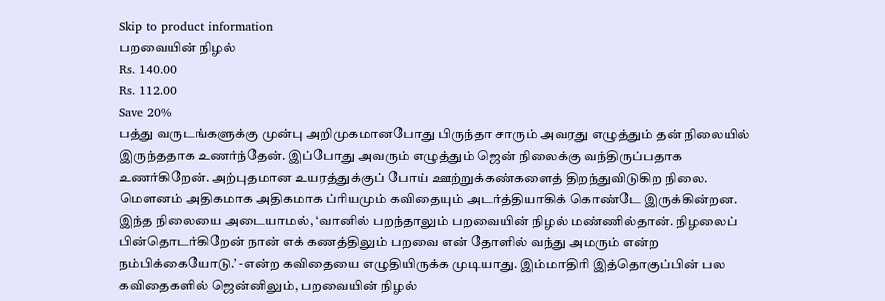Skip to product information
பறவையின் நிழல்
Rs. 140.00
Rs. 112.00
Save 20%
பத்து வருடங்களுக்கு முன்பு அறிமுகமானபோது பிருந்தா சாரும் அவரது எழுத்தும் தன் நிலையில் இருந்ததாக உணர்ந்தேன். இப்போது அவரும் எழுத்தும் ஜென் நிலைக்கு வந்திருப்பதாக உணர்கிறேன். அற்புதமான உயரத்துக்குப் போய் ஊற்றுக்கண்களைத் திறந்துவிடுகிற நிலை. மௌனம் அதிகமாக அதிகமாக ப்ரியமும் கவிதையும் அடர்த்தியாகிக் கொண்டே இருக்கின்றன. இந்த நிலையை அடையாமல், ‘வானில் பறந்தாலும் பறவையின் நிழல் மண்ணில்தான். நிழலைப் பின்தொடர்கிறேன் நான் எக் கணத்திலும் பறவை என் தோளில் வந்து அமரும் என்ற நம்பிக்கையோடு.’ -என்ற கவிதையை எழுதியிருக்க முடியாது. இம்மாதிரி இத்தொகுப்பின் பல கவிதைகளில் ஜென்னிலும், பறவையின் நிழல்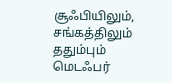சூஃபியிலும், சங்கத்திலும் ததும்பும் மெடஃபர்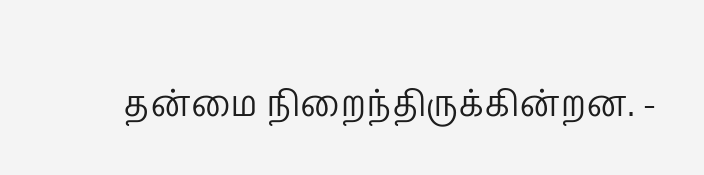தன்மை நிறைந்திருக்கின்றன. -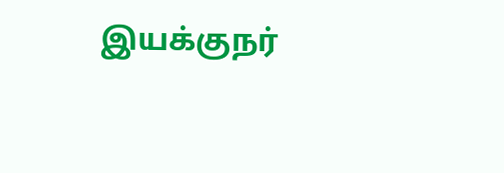இயக்குநர்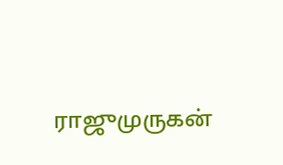ராஜுமுருகன்